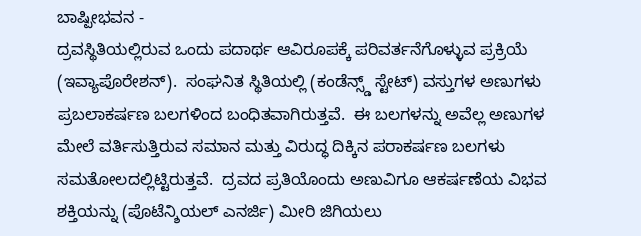ಬಾಷ್ಪೀಭವನ -
ದ್ರವಸ್ಥಿತಿಯಲ್ಲಿರುವ ಒಂದು ಪದಾರ್ಥ ಆವಿರೂಪಕ್ಕೆ ಪರಿವರ್ತನೆಗೊಳ್ಳುವ ಪ್ರಕ್ರಿಯೆ (ಇವ್ಯಾಪೊರೇಶನ್).  ಸಂಘನಿತ ಸ್ಥಿತಿಯಲ್ಲಿ (ಕಂಡೆನ್ಸ್ಡ್ ಸ್ಟೇಟ್) ವಸ್ತುಗಳ ಅಣುಗಳು ಪ್ರಬಲಾಕರ್ಷಣ ಬಲಗಳಿಂದ ಬಂಧಿತವಾಗಿರುತ್ತವೆ.  ಈ ಬಲಗಳನ್ನು ಅವೆಲ್ಲ ಅಣುಗಳ ಮೇಲೆ ವರ್ತಿಸುತ್ತಿರುವ ಸಮಾನ ಮತ್ತು ವಿರುದ್ಧ ದಿಕ್ಕಿನ ಪರಾಕರ್ಷಣ ಬಲಗಳು ಸಮತೋಲದಲ್ಲಿಟ್ಟಿರುತ್ತವೆ.  ದ್ರವದ ಪ್ರತಿಯೊಂದು ಅಣುವಿಗೂ ಆಕರ್ಷಣೆಯ ವಿಭವ ಶಕ್ತಿಯನ್ನು (ಪೊಟೆನ್ಶಿಯಲ್ ಎನರ್ಜಿ) ಮೀರಿ ಜಿಗಿಯಲು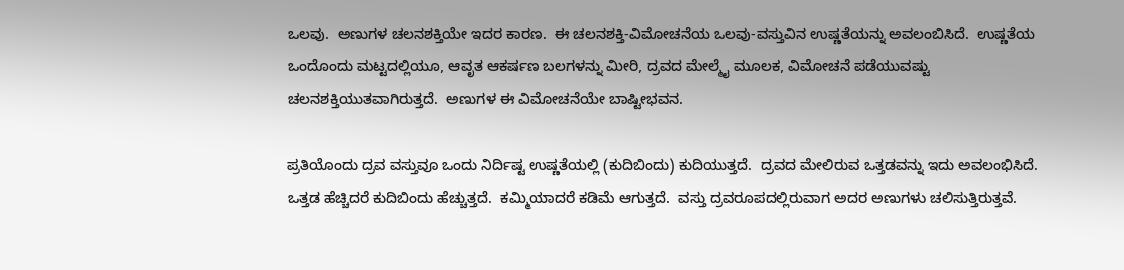ಒಲವು.  ಅಣುಗಳ ಚಲನಶಕ್ತಿಯೇ ಇದರ ಕಾರಣ.  ಈ ಚಲನಶಕ್ತಿ-ವಿಮೋಚನೆಯ ಒಲವು-ವಸ್ತುವಿನ ಉಷ್ಣತೆಯನ್ನು ಅವಲಂಬಿಸಿದೆ.  ಉಷ್ಣತೆಯ ಒಂದೊಂದು ಮಟ್ಟದಲ್ಲಿಯೂ, ಆವೃತ ಆಕರ್ಷಣ ಬಲಗಳನ್ನು ಮೀರಿ, ದ್ರವದ ಮೇಲ್ಮೈ ಮೂಲಕ, ವಿಮೋಚನೆ ಪಡೆಯುವಷ್ಟು ಚಲನಶಕ್ತಿಯುತವಾಗಿರುತ್ತದೆ.  ಅಣುಗಳ ಈ ವಿಮೋಚನೆಯೇ ಬಾಷ್ಟೀಭವನ.

ಪ್ರತಿಯೊಂದು ದ್ರವ ವಸ್ತುವೂ ಒಂದು ನಿರ್ದಿಷ್ಟ ಉಷ್ಣತೆಯಲ್ಲಿ (ಕುದಿಬಿಂದು) ಕುದಿಯುತ್ತದೆ.  ದ್ರವದ ಮೇಲಿರುವ ಒತ್ತಡವನ್ನು ಇದು ಅವಲಂಭಿಸಿದೆ.  ಒತ್ತಡ ಹೆಚ್ಚಿದರೆ ಕುದಿಬಿಂದು ಹೆಚ್ಚುತ್ತದೆ.  ಕಮ್ಮಿಯಾದರೆ ಕಡಿಮೆ ಆಗುತ್ತದೆ.  ವಸ್ತು ದ್ರವರೂಪದಲ್ಲಿರುವಾಗ ಅದರ ಅಣುಗಳು ಚಲಿಸುತ್ತಿರುತ್ತವೆ.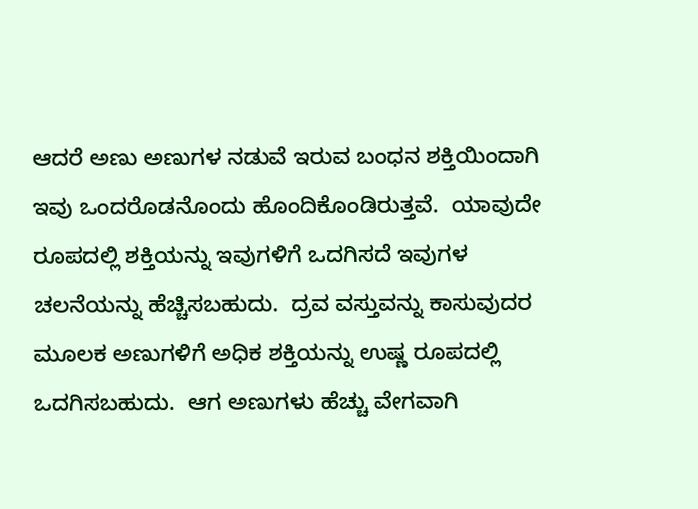ಆದರೆ ಅಣು ಅಣುಗಳ ನಡುವೆ ಇರುವ ಬಂಧನ ಶಕ್ತಿಯಿಂದಾಗಿ ಇವು ಒಂದರೊಡನೊಂದು ಹೊಂದಿಕೊಂಡಿರುತ್ತವೆ.  ಯಾವುದೇ ರೂಪದಲ್ಲಿ ಶಕ್ತಿಯನ್ನು ಇವುಗಳಿಗೆ ಒದಗಿಸದೆ ಇವುಗಳ ಚಲನೆಯನ್ನು ಹೆಚ್ಚಿಸಬಹುದು.  ದ್ರವ ವಸ್ತುವನ್ನು ಕಾಸುವುದರ ಮೂಲಕ ಅಣುಗಳಿಗೆ ಅಧಿಕ ಶಕ್ತಿಯನ್ನು ಉಷ್ಣ ರೂಪದಲ್ಲಿ ಒದಗಿಸಬಹುದು.  ಆಗ ಅಣುಗಳು ಹೆಚ್ಚು ವೇಗವಾಗಿ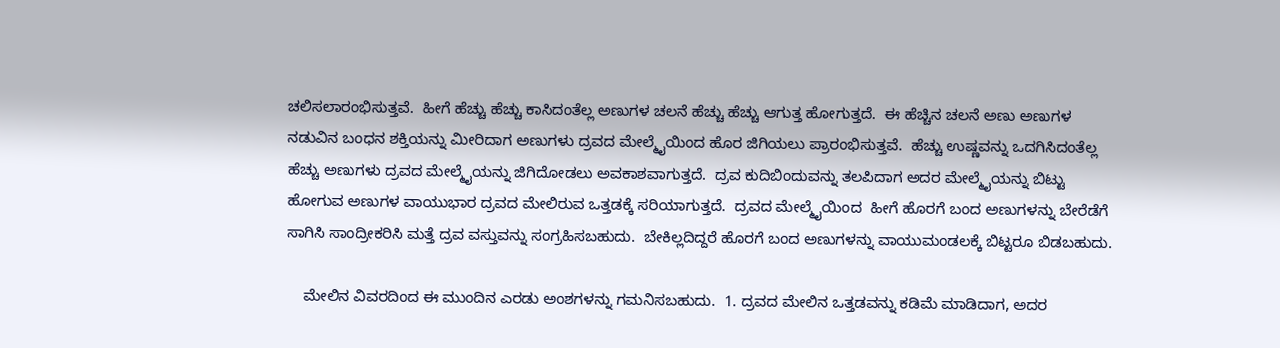ಚಲಿಸಲಾರಂಭಿಸುತ್ತವೆ.  ಹೀಗೆ ಹೆಚ್ಚು ಹೆಚ್ಚು ಕಾಸಿದಂತೆಲ್ಲ ಅಣುಗಳ ಚಲನೆ ಹೆಚ್ಚು ಹೆಚ್ಚು ಆಗುತ್ತ ಹೋಗುತ್ತದೆ.  ಈ ಹೆಚ್ಚಿನ ಚಲನೆ ಅಣು ಅಣುಗಳ ನಡುವಿನ ಬಂಧನ ಶಕ್ತಿಯನ್ನು ಮೀರಿದಾಗ ಅಣುಗಳು ದ್ರವದ ಮೇಲ್ಮೈಯಿಂದ ಹೊರ ಜಿಗಿಯಲು ಪ್ರಾರಂಭಿಸುತ್ತವೆ.  ಹೆಚ್ಚು ಉಷ್ಣವನ್ನು ಒದಗಿಸಿದಂತೆಲ್ಲ ಹೆಚ್ಚು ಅಣುಗಳು ದ್ರವದ ಮೇಲ್ಮೈಯನ್ನು ಜಿಗಿದೋಡಲು ಅವಕಾಶವಾಗುತ್ತದೆ.  ದ್ರವ ಕುದಿಬಿಂದುವನ್ನು ತಲಪಿದಾಗ ಅದರ ಮೇಲ್ಮೈಯನ್ನು ಬಿಟ್ಟು ಹೋಗುವ ಅಣುಗಳ ವಾಯುಭಾರ ದ್ರವದ ಮೇಲಿರುವ ಒತ್ತಡಕ್ಕೆ ಸರಿಯಾಗುತ್ತದೆ.  ದ್ರವದ ಮೇಲ್ಮೈಯಿಂದ  ಹೀಗೆ ಹೊರಗೆ ಬಂದ ಅಣುಗಳನ್ನು ಬೇರೆಡೆಗೆ ಸಾಗಿಸಿ ಸಾಂದ್ರೀಕರಿಸಿ ಮತ್ತೆ ದ್ರವ ವಸ್ತುವನ್ನು ಸಂಗ್ರಹಿಸಬಹುದು.  ಬೇಕಿಲ್ಲದಿದ್ದರೆ ಹೊರಗೆ ಬಂದ ಅಣುಗಳನ್ನು ವಾಯುಮಂಡಲಕ್ಕೆ ಬಿಟ್ಟರೂ ಬಿಡಬಹುದು.

    ಮೇಲಿನ ವಿವರದಿಂದ ಈ ಮುಂದಿನ ಎರಡು ಅಂಶಗಳನ್ನು ಗಮನಿಸಬಹುದು.  1. ದ್ರವದ ಮೇಲಿನ ಒತ್ತಡವನ್ನು ಕಡಿಮೆ ಮಾಡಿದಾಗ, ಅದರ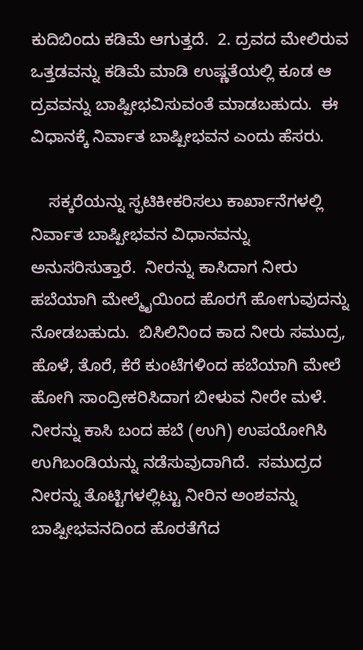ಕುದಿಬಿಂದು ಕಡಿಮೆ ಆಗುತ್ತದೆ.  2. ದ್ರವದ ಮೇಲಿರುವ ಒತ್ತಡವನ್ನು ಕಡಿಮೆ ಮಾಡಿ ಉಷ್ಣತೆಯಲ್ಲಿ ಕೂಡ ಆ ದ್ರವವನ್ನು ಬಾಷ್ಪೀಭವಿಸುವಂತೆ ಮಾಡಬಹುದು.  ಈ ವಿಧಾನಕ್ಕೆ ನಿರ್ವಾತ ಬಾಷ್ಪೀಭವನ ಎಂದು ಹೆಸರು.

    ಸಕ್ಕರೆಯನ್ನು ಸ್ಫಟಿಕೀಕರಿಸಲು ಕಾರ್ಖಾನೆಗಳಲ್ಲಿ ನಿರ್ವಾತ ಬಾಷ್ಪೀಭವನ ವಿಧಾನವನ್ನು ಅನುಸರಿಸುತ್ತಾರೆ.  ನೀರನ್ನು ಕಾಸಿದಾಗ ನೀರು ಹಬೆಯಾಗಿ ಮೇಲ್ಮೈಯಿಂದ ಹೊರಗೆ ಹೋಗುವುದನ್ನು ನೋಡಬಹುದು.  ಬಿಸಿಲಿನಿಂದ ಕಾದ ನೀರು ಸಮುದ್ರ, ಹೊಳೆ, ತೊರೆ, ಕೆರೆ ಕುಂಟೆಗಳಿಂದ ಹಬೆಯಾಗಿ ಮೇಲೆ ಹೋಗಿ ಸಾಂದ್ರೀಕರಿಸಿದಾಗ ಬೀಳುವ ನೀರೇ ಮಳೆ.  ನೀರನ್ನು ಕಾಸಿ ಬಂದ ಹಬೆ (ಉಗಿ) ಉಪಯೋಗಿಸಿ ಉಗಿಬಂಡಿಯನ್ನು ನಡೆಸುವುದಾಗಿದೆ.  ಸಮುದ್ರದ ನೀರನ್ನು ತೊಟ್ಟಿಗಳಲ್ಲಿಟ್ಟು ನೀರಿನ ಅಂಶವನ್ನು ಬಾಷ್ಪೀಭವನದಿಂದ ಹೊರತೆಗೆದ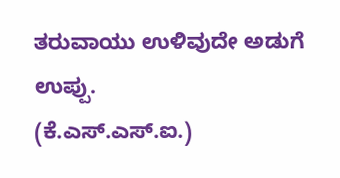ತರುವಾಯು ಉಳಿವುದೇ ಅಡುಗೆ ಉಪ್ಪು.                                                 (ಕೆ.ಎಸ್.ಎಸ್.ಐ.)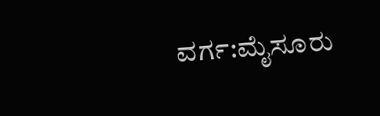ವರ್ಗ:ಮೈಸೂರು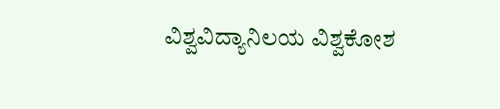ವಿಶ್ವವಿದ್ಯಾನಿಲಯ ವಿಶ್ವಕೋಶ